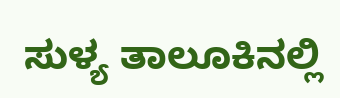ಸುಳ್ಯ ತಾಲೂಕಿನಲ್ಲಿ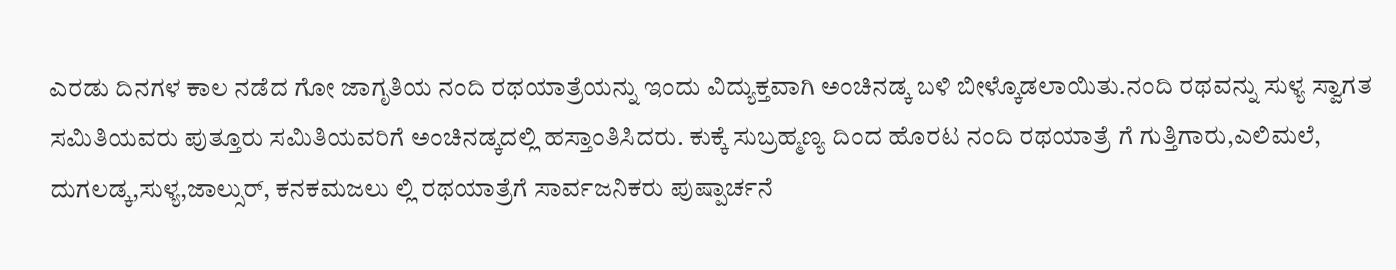ಎರಡು ದಿನಗಳ ಕಾಲ ನಡೆದ ಗೋ ಜಾಗೃತಿಯ ನಂದಿ ರಥಯಾತ್ರೆಯನ್ನು ಇಂದು ವಿದ್ಯುಕ್ತವಾಗಿ ಅಂಚಿನಡ್ಕ ಬಳಿ ಬೀಳ್ಕೊಡಲಾಯಿತು.ನಂದಿ ರಥವನ್ನು ಸುಳ್ಯ ಸ್ವಾಗತ ಸಮಿತಿಯವರು ಪುತ್ತೂರು ಸಮಿತಿಯವರಿಗೆ ಅಂಚಿನಡ್ಕದಲ್ಲಿ ಹಸ್ತಾಂತಿಸಿದರು. ಕುಕ್ಕೆ ಸುಬ್ರಹ್ಮಣ್ಯ ದಿಂದ ಹೊರಟ ನಂದಿ ರಥಯಾತ್ರೆ ಗೆ ಗುತ್ತಿಗಾರು,ಎಲಿಮಲೆ, ದುಗಲಡ್ಕ,ಸುಳ್ಯ,ಜಾಲ್ಸುರ್, ಕನಕಮಜಲು ಲ್ಲಿ ರಥಯಾತ್ರೆಗೆ ಸಾರ್ವಜನಿಕರು ಪುಷ್ಪಾರ್ಚನೆ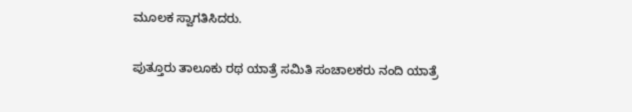ಮೂಲಕ ಸ್ವಾಗತಿಸಿದರು.

ಪುತ್ತೂರು ತಾಲೂಕು ರಥ ಯಾತ್ರೆ ಸಮಿತಿ ಸಂಚಾಲಕರು ನಂದಿ ಯಾತ್ರೆ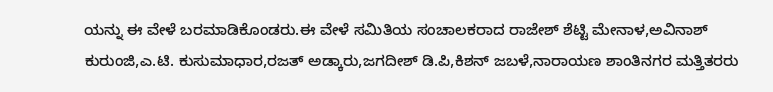ಯನ್ನು ಈ ವೇಳೆ ಬರಮಾಡಿಕೊಂಡರು.ಈ ವೇಳೆ ಸಮಿತಿಯ ಸಂಚಾಲಕರಾದ ರಾಜೇಶ್ ಶೆಟ್ಟಿ ಮೇನಾಳ,ಅವಿನಾಶ್ ಕುರುಂಜಿ,ಎ.ಟಿ. ಕುಸುಮಾಧಾರ,ರಜತ್ ಅಡ್ಕಾರು,ಜಗದೀಶ್ ಡಿ.ಪಿ,ಕಿಶನ್ ಜಬಳೆ,ನಾರಾಯಣ ಶಾಂತಿನಗರ ಮತ್ತಿತರರು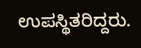ಉಪಸ್ಥಿತರಿದ್ದರು.